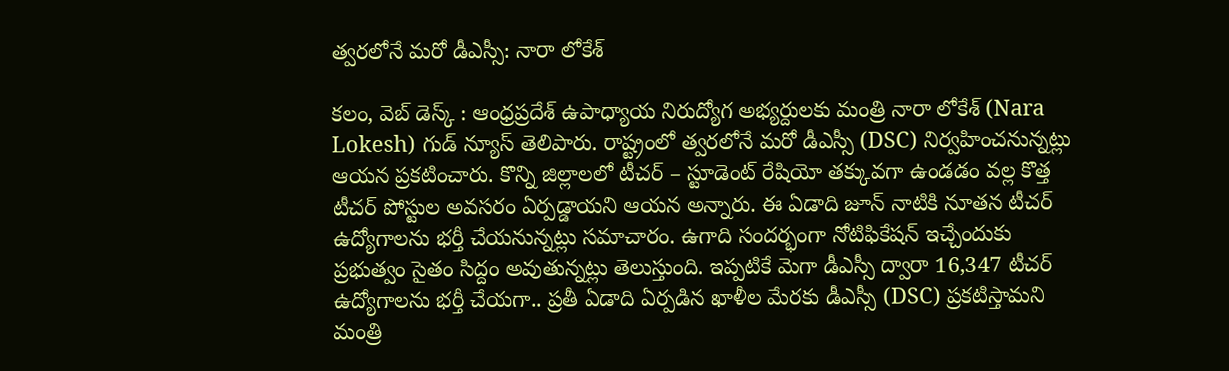త్వరలోనే మరో డీఎస్సీ: నారా లోకేశ్

కలం, వెబ్ డెస్క్ : ఆంధ్రప్రదేశ్ ఉపాధ్యాయ నిరుద్యోగ అభ్యర్దులకు మంత్రి నారా లోకేశ్ (Nara Lokesh) గుడ్ న్యూస్ తెలిపారు. రాష్ట్రంలో త్వరలోనే మరో డీఎస్సీ (DSC) నిర్వహించనున్నట్లు ఆయన ప్రకటించారు. కొన్ని జిల్లాలలో టీచర్ – స్టూడెంట్ రేషియో తక్కువగా ఉండడం వల్ల కొత్త టీచర్ పోస్టుల అవసరం ఏర్పడ్డాయని ఆయన అన్నారు. ఈ ఏడాది జూన్ నాటికి నూతన టీచర్ ఉద్యోగాలను భర్తీ చేయనున్నట్లు సమాచారం. ఉగాది సందర్భంగా నోటిఫికేషన్ ఇచ్చేందుకు ప్రభుత్వం సైతం సిద్దం అవుతున్నట్లు తెలుస్తుంది. ఇప్పటికే మెగా డీఎస్సీ ద్వారా 16,347 టీచర్ ఉద్యోగాలను భర్తీ చేయగా.. ప్రతీ ఏడాది ఏర్పడిన ఖాళీల మేరకు డీఎస్సీ (DSC) ప్రకటిస్తామని మంత్రి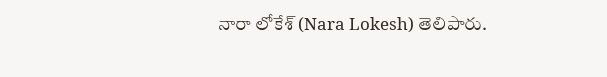నారా లోకేశ్ (Nara Lokesh) తెలిపారు.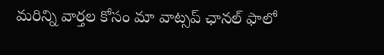మ‌రిన్ని వార్త‌ల కోసం మా వాట్స‌ప్ ఛాన‌ల్ ఫాలో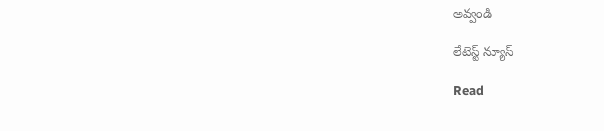అవ్వండి

లేటెస్ట్ న్యూస్‌

Read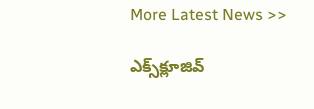More Latest News >>

ఎక్స్‌క్లూజివ్‌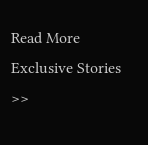Read More Exclusive Stories >>